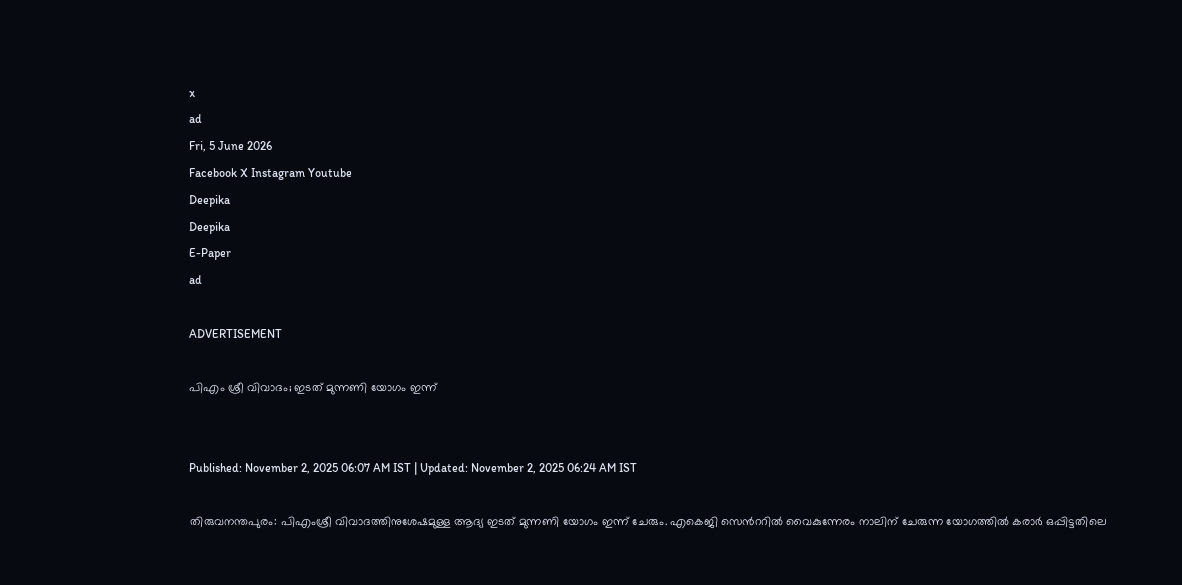x
ad
Fri, 5 June 2026
Facebook X Instagram Youtube
Deepika
Deepika
E-Paper
ad

ADVERTISEMENT

പിഎം ശ്രീ വിവാദം; ഇടത് മുന്നണി യോഗം ഇന്ന്


Published: November 2, 2025 06:07 AM IST | Updated: November 2, 2025 06:24 AM IST

തിരുവനന്തപുരം: പിഎംശ്രീ വിവാദത്തിനുശേഷമുള്ള ആദ്യ ഇടത് മുന്നണി യോഗം ഇന്ന് ചേരും. എകെജി സെന്‍ററിൽ വൈകുന്നേരം നാലിന് ചേരുന്ന യോഗത്തിൽ കരാര്‍ ഒപ്പിട്ടതിലെ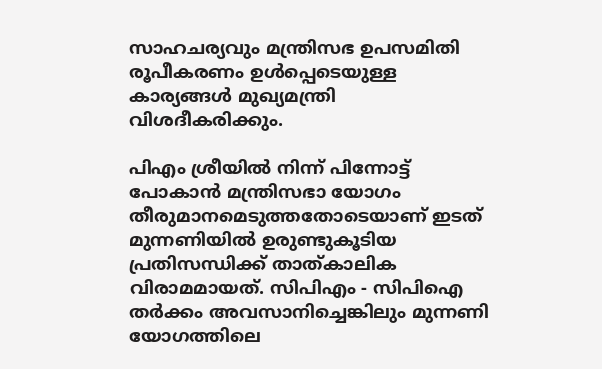സാഹചര്യവും മന്ത്രിസഭ ഉപസമിതി രൂപീകരണം ഉള്‍പ്പെടെയുള്ള കാര്യങ്ങൾ മുഖ്യമന്ത്രി വിശദീകരിക്കും.

പിഎം ശ്രീയിൽ നിന്ന് പിന്നോട്ട് പോകാൻ മന്ത്രിസഭാ യോഗം തീരുമാനമെടുത്തതോടെയാണ് ഇടത് മുന്നണിയിൽ ഉരുണ്ടുകൂടിയ പ്രതിസന്ധിക്ക് താത്കാലിക വിരാമമായത്. സിപിഎം - സിപിഐ തര്‍ക്കം അവസാനിച്ചെങ്കിലും മുന്നണി യോഗത്തിലെ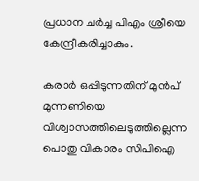പ്രധാന ചര്‍ച്ച പിഎം ശ്രീയെ കേന്ദ്രീകരിച്ചാകും.

കരാർ ഒപ്പിടുന്നതിന് മുൻപ് മുന്നണിയെ വിശ്വാസത്തിലെടുത്തില്ലെന്ന പൊതു വികാരം സിപിഐ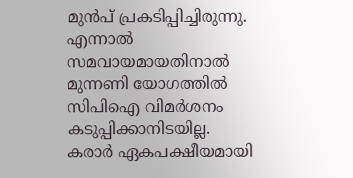മുൻപ് പ്രകടിപ്പിച്ചിരുന്നു. എന്നാൽ സമവായമായതിനാൽ മുന്നണി യോഗത്തിൽ സിപിഐ വിമര്‍ശനം കടുപ്പിക്കാനിടയില്ല. കരാര്‍ ഏകപക്ഷീയമായി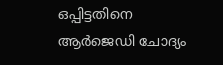ഒപ്പിട്ടതിനെ ആർജെഡി ചോദ്യം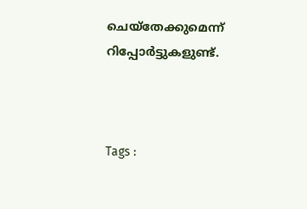ചെയ്തേക്കുമെന്ന് റിപ്പോർട്ടുകളുണ്ട്.



Tags :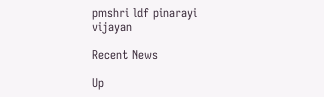pmshri ldf pinarayi vijayan

Recent News

Up